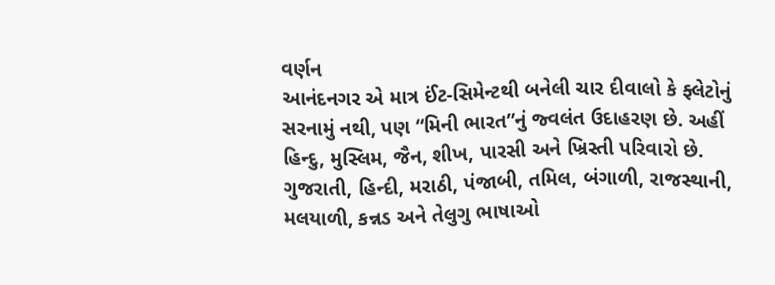વર્ણન
આનંદનગર એ માત્ર ઈંટ-સિમેન્ટથી બનેલી ચાર દીવાલો કે ફ્લેટોનું સરનામું નથી, પણ “મિની ભારત”નું જ્વલંત ઉદાહરણ છે. અહીં હિન્દુ, મુસ્લિમ, જૈન, શીખ, પારસી અને ખ્રિસ્તી પરિવારો છે. ગુજરાતી, હિન્દી, મરાઠી, પંજાબી, તમિલ, બંગાળી, રાજસ્થાની, મલયાળી, કન્નડ અને તેલુગુ ભાષાઓ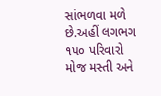સાંભળવા મળે છે.અહીં લગભગ ૧૫૦ પરિવારો મોજ મસ્તી અને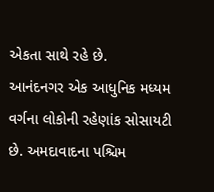એકતા સાથે રહે છે.
આનંદનગર એક આધુનિક મધ્યમ વર્ગના લોકોની રહેણાંક સોસાયટી છે. અમદાવાદના પશ્ચિમ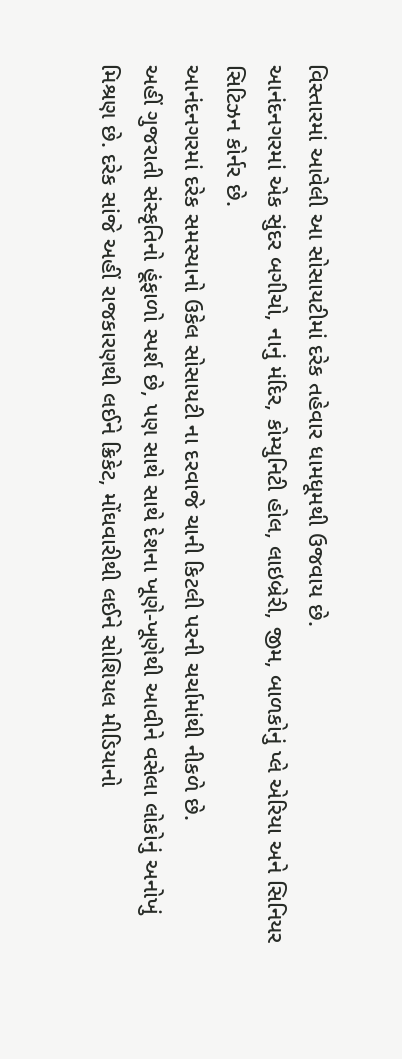વિસ્તારમાં આવેલી આ સોસાયટીમાં દરેક તહેવાર ધામધૂમથી ઉજવાય છે.
આનંદનગરમાં એક સુંદર બગીચો, નાનું મંદિર, કોમ્યુનિટી હોલ, લાઇબ્રેરી, જીમ, બાળકોનું પ્લે એરિયા અને સિનિયર સિટિઝન કોર્નર છે.
આનંદનગરમાં દરેક સમસ્યાનો ઉકેલ સોસાયટી ના દરવાજે ચાની કિટલી પરની ચર્ચામાંથી નીકળે છે.
અહીં ગુજરાતી સંસ્કૃતિનો હૂંફાળો સ્પર્શ છે, પણ સાથે સાથે દેશના ખૂણે-ખૂણેથી આવીને વસેલા લોકોનું અનોખું મિશ્રણ છે. દરેક સાંજે અહીં રાજકારણથી લઈને ક્રિકેટ, મોંઘવારીથી લઈને સોશિયલ મીડિયાનો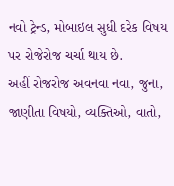નવો ટ્રેન્ડ, મોબાઇલ સુધી દરેક વિષય પર રોજેરોજ ચર્ચા થાય છે.
અહીં રોજરોજ અવનવા નવા, જુના, જાણીતા વિષયો, વ્યક્તિઓ, વાતો,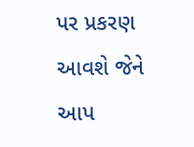પર પ્રકરણ આવશે જેને આપ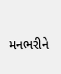મનભરીને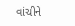વાંચીને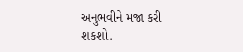અનુભવીને મજા કરી શકશો.